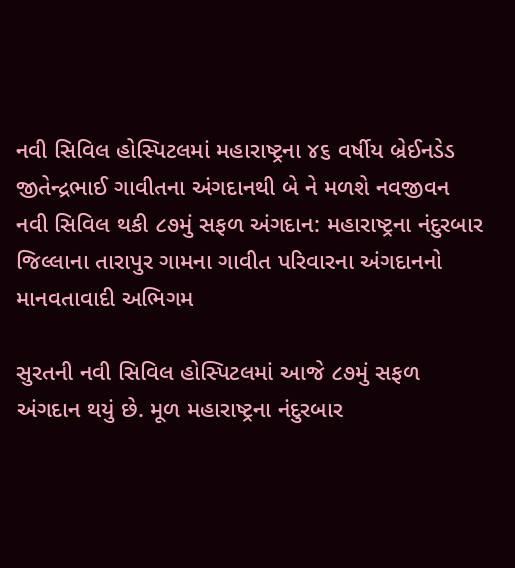નવી સિવિલ હોસ્પિટલમાં મહારાષ્ટ્રના ૪૬ વર્ષીય બ્રેઈનડેડ જીતેન્દ્રભાઈ ગાવીતના અંગદાનથી બે ને મળશે નવજીવન
નવી સિવિલ થકી ૮૭મું સફળ અંગદાન: મહારાષ્ટ્રના નંદુરબાર જિલ્લાના તારાપુર ગામના ગાવીત પરિવારના અંગદાનનો માનવતાવાદી અભિગમ

સુરતની નવી સિવિલ હોસ્પિટલમાં આજે ૮૭મું સફળ અંગદાન થયું છે. મૂળ મહારાષ્ટ્રના નંદુરબાર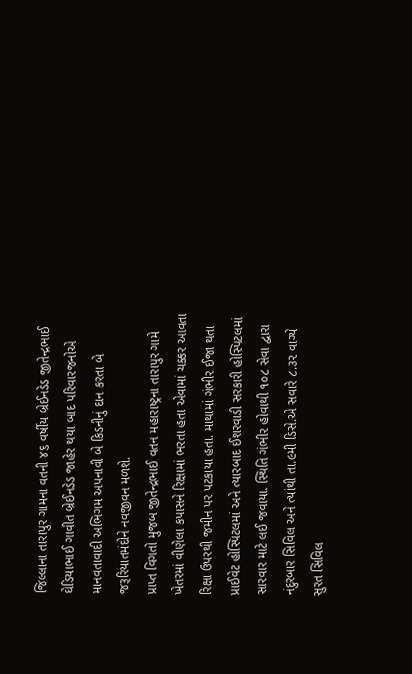જિલ્લાના તારાપુર ગામના વતની ૪૬ વર્ષીય બ્રેઈનડેડ જીતેન્દ્રભાઈ ઘેડિયાભાઈ ગાવીત બ્રેઈનડેડ જાહેર થયા બાદ પરિવારજનોએ માનવતાવાદી અભિગમ અપનાવી બે કિડનીનું દાન કરતા બે જરૂરિયાતમંદોને નવજીવન મળશે.
પ્રાપ્ત વિગતો મુજબ જીતેન્દ્રભાઈ વતન મહારાષ્ટ્રના તારાપુર ગામે ખેતરમાં વીણેલા કપાસને રિક્ષામાં ભરતા હતા એવામાં ચક્કર આવતા રિક્ષા ઉપરથી જમીન પર પટકાયા હતા. માથામાં ગંભીર ઈજા થતા પ્રાઈવેટ હોસ્પિટલમાં અને ત્યારબાદ ઈશરવાડી સરકારી હોસ્પિટલમાં સારવાર માટે લઈ જવાયા. સ્થિતિ ગંભીર હોવાથી ૧૦૮ સેવા દ્વારા નંદુરબાર સિવિલ અને ત્યાંથી તા.૯મી ડિસે.એ સવારે ૮.૩૨ વાગ્યે સુરત સિવિલ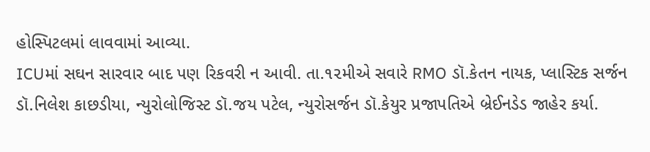હોસ્પિટલમાં લાવવામાં આવ્યા.
ICUમાં સઘન સારવાર બાદ પણ રિકવરી ન આવી. તા.૧૨મીએ સવારે RMO ડૉ.કેતન નાયક, પ્લાસ્ટિક સર્જન ડૉ.નિલેશ કાછડીયા, ન્યુરોલોજિસ્ટ ડૉ.જય પટેલ, ન્યુરોસર્જન ડૉ.કેયુર પ્રજાપતિએ બ્રેઈનડેડ જાહેર કર્યા.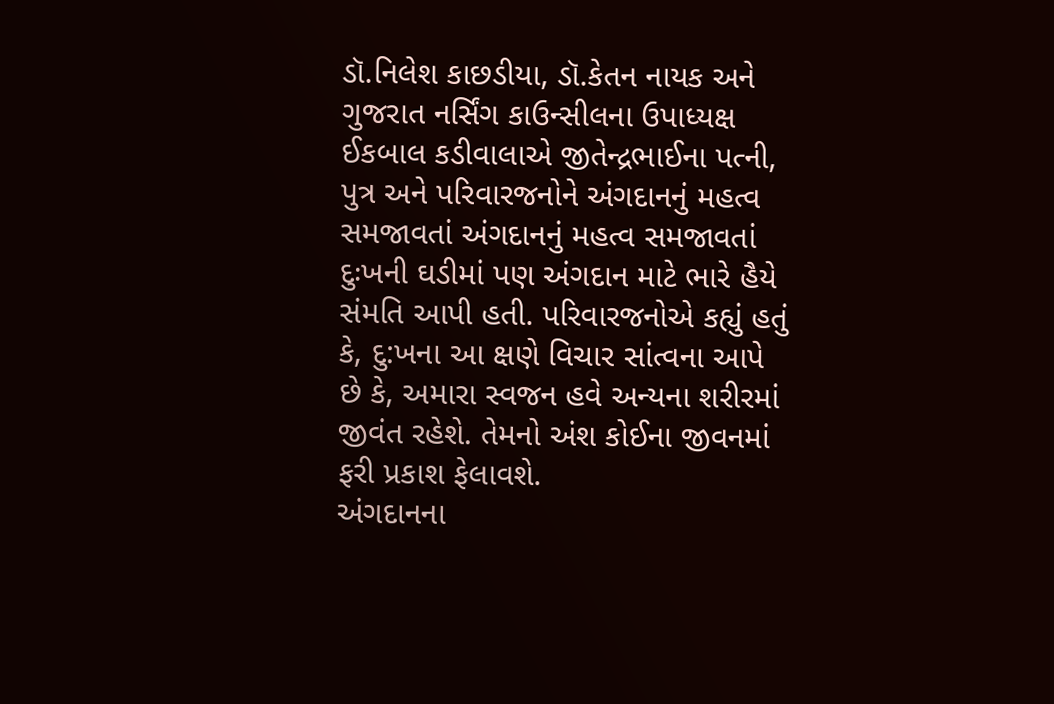ડૉ.નિલેશ કાછડીયા, ડૉ.કેતન નાયક અને ગુજરાત નર્સિંગ કાઉન્સીલના ઉપાધ્યક્ષ ઈકબાલ કડીવાલાએ જીતેન્દ્રભાઈના પત્ની, પુત્ર અને પરિવારજનોને અંગદાનનું મહત્વ સમજાવતાં અંગદાનનું મહત્વ સમજાવતાં દુઃખની ઘડીમાં પણ અંગદાન માટે ભારે હૈયે સંમતિ આપી હતી. પરિવારજનોએ કહ્યું હતું કે, દુ:ખના આ ક્ષણે વિચાર સાંત્વના આપે છે કે, અમારા સ્વજન હવે અન્યના શરીરમાં જીવંત રહેશે. તેમનો અંશ કોઈના જીવનમાં ફરી પ્રકાશ ફેલાવશે.
અંગદાનના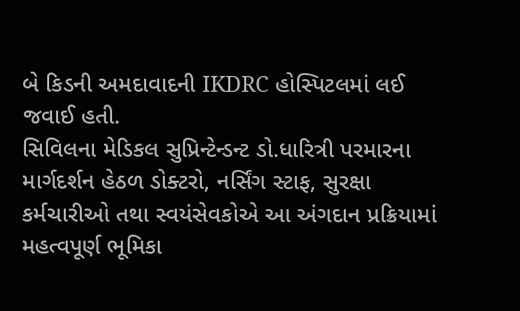બે કિડની અમદાવાદની IKDRC હોસ્પિટલમાં લઈ જવાઈ હતી.
સિવિલના મેડિકલ સુપ્રિન્ટેન્ડન્ટ ડો.ધારિત્રી પરમારના માર્ગદર્શન હેઠળ ડોક્ટરો, નર્સિંગ સ્ટાફ, સુરક્ષા કર્મચારીઓ તથા સ્વયંસેવકોએ આ અંગદાન પ્રક્રિયામાં મહત્વપૂર્ણ ભૂમિકા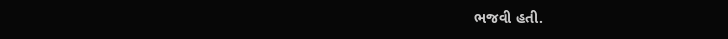ભજવી હતી.